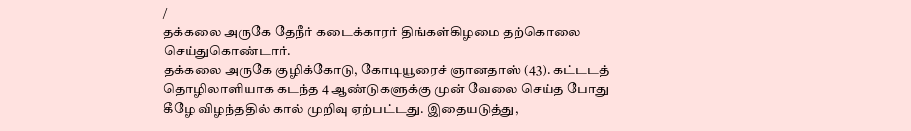/
தக்கலை அருகே தேநீர் கடைக்காரர் திங்கள்கிழமை தற்கொலை செய்துகொண்டார்.
தக்கலை அருகே குழிக்கோடு, கோடியூரைச் ஞானதாஸ் (43). கட்டடத் தொழிலாளியாக கடந்த 4 ஆண்டுகளுக்கு முன் வேலை செய்த போது கீழே விழந்ததில் கால் முறிவு ஏற்பட்டது. இதையடுத்து,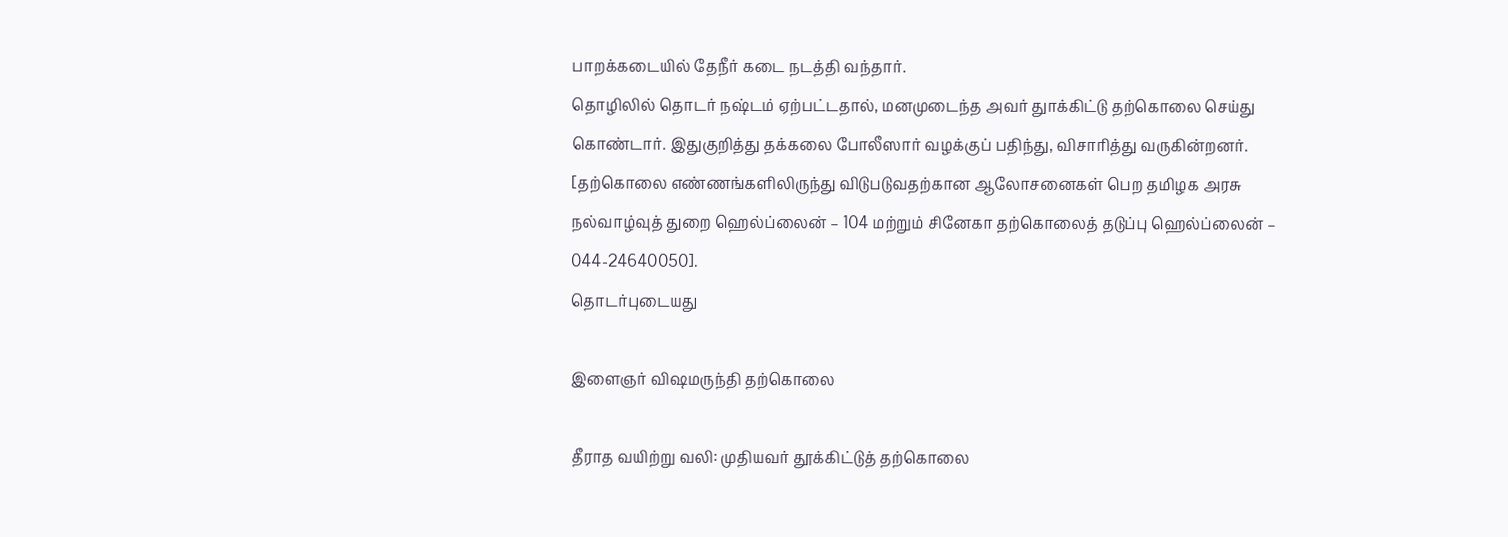பாறக்கடையில் தேநீர் கடை நடத்தி வந்தார்.
தொழிலில் தொடர் நஷ்டம் ஏற்பட்டதால், மனமுடைந்த அவர் துாக்கிட்டு தற்கொலை செய்து கொண்டார். இதுகுறித்து தக்கலை போலீஸார் வழக்குப் பதிந்து, விசாரித்து வருகின்றனர்.
[தற்கொலை எண்ணங்களிலிருந்து விடுபடுவதற்கான ஆலோசனைகள் பெற தமிழக அரசு நல்வாழ்வுத் துறை ஹெல்ப்லைன் – 104 மற்றும் சினேகா தற்கொலைத் தடுப்பு ஹெல்ப்லைன் – 044-24640050].
தொடர்புடையது

இளைஞர் விஷமருந்தி தற்கொலை

தீராத வயிற்று வலி: முதியவர் தூக்கிட்டுத் தற்கொலை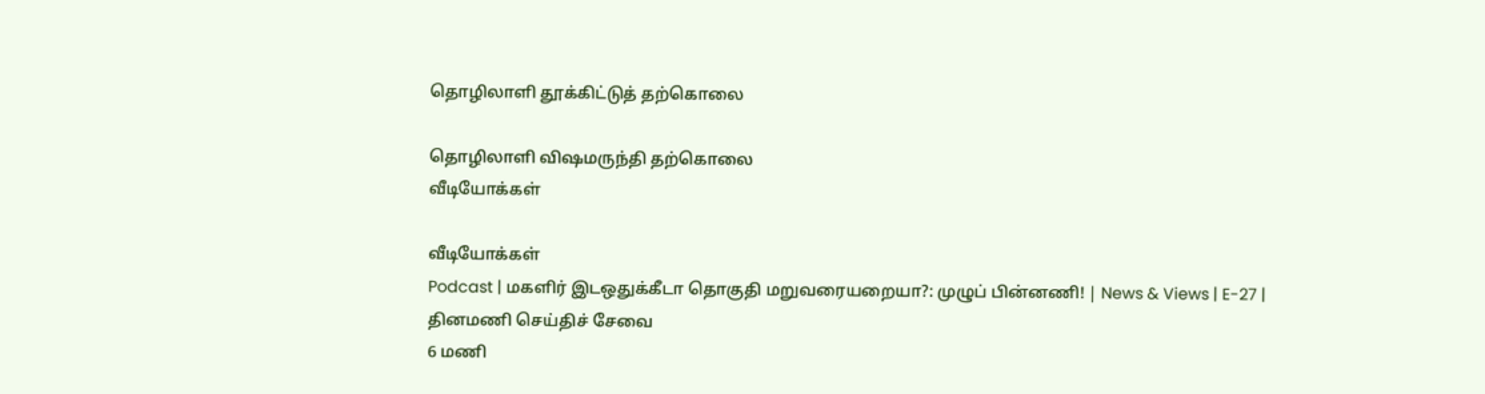தொழிலாளி தூக்கிட்டுத் தற்கொலை

தொழிலாளி விஷமருந்தி தற்கொலை
வீடியோக்கள்

வீடியோக்கள்
Podcast | மகளிர் இடஒதுக்கீடா தொகுதி மறுவரையறையா?: முழுப் பின்னணி! | News & Views | E-27 |
தினமணி செய்திச் சேவை
6 மணி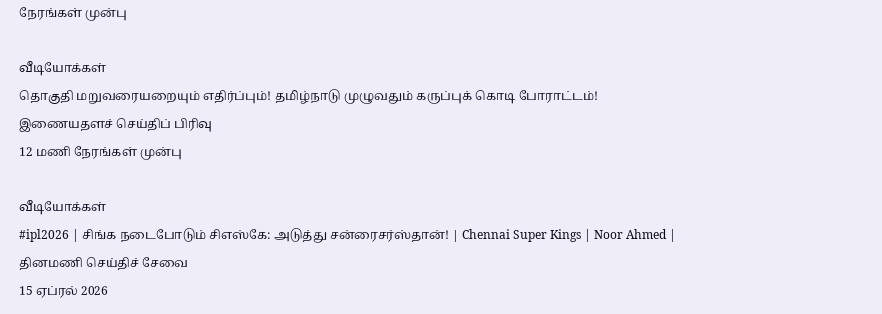நேரங்கள் முன்பு

வீடியோக்கள்
தொகுதி மறுவரையறையும் எதிர்ப்பும்! தமிழ்நாடு முழுவதும் கருப்புக் கொடி போராட்டம்!
இணையதளச் செய்திப் பிரிவு
12 மணி நேரங்கள் முன்பு

வீடியோக்கள்
#ipl2026 | சிங்க நடைபோடும் சிஎஸ்கே: அடுத்து சன்ரைசர்ஸ்தான்! | Chennai Super Kings | Noor Ahmed |
தினமணி செய்திச் சேவை
15 ஏப்ரல் 2026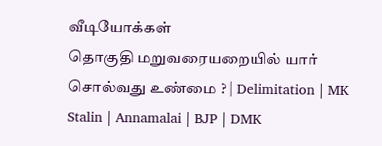வீடியோக்கள்
தொகுதி மறுவரையறையில் யார் சொல்வது உண்மை ? | Delimitation | MK Stalin | Annamalai | BJP | DMK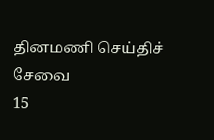தினமணி செய்திச் சேவை
15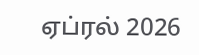ஏப்ரல் 2026